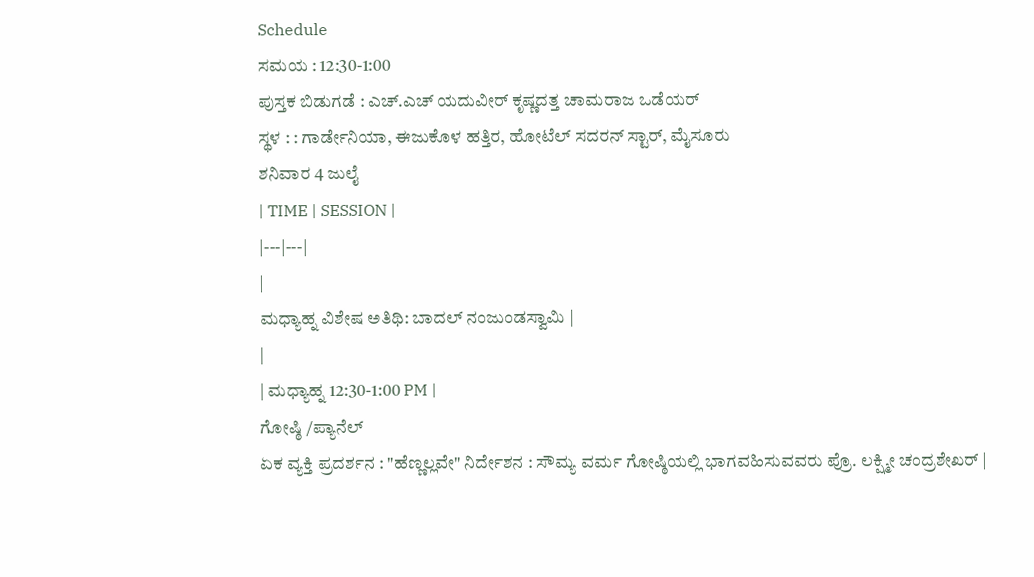Schedule
ಸಮಯ : 12:30-1:00
ಪುಸ್ತಕ ಬಿಡುಗಡೆ : ಎಚ್.ಎಚ್ ಯದುವೀರ್ ಕೃಷ್ಣದತ್ತ ಚಾಮರಾಜ ಒಡೆಯರ್
ಸ್ಥಳ : : ಗಾರ್ಡೇನಿಯಾ, ಈಜುಕೊಳ ಹತ್ತಿರ, ಹೋಟೆಲ್ ಸದರನ್ ಸ್ಟಾರ್, ಮೈಸೂರು
ಶನಿವಾರ 4 ಜುಲೈ
| TIME | SESSION |
|---|---|
|
ಮಧ್ಯಾಹ್ನ ವಿಶೇಷ ಅತಿಥಿ: ಬಾದಲ್ ನಂಜುಂಡಸ್ವಾಮಿ |
|
| ಮಧ್ಯಾಹ್ನ 12:30-1:00 PM |
ಗೋಷ್ಠಿ /ಪ್ಯಾನೆಲ್
ಏಕ ವ್ಯಕ್ತಿ ಪ್ರದರ್ಶನ : "ಹೆಣ್ಣಲ್ಲವೇ" ನಿರ್ದೇಶನ : ಸೌಮ್ಯ ವರ್ಮ ಗೋಷ್ಠಿಯಲ್ಲಿ ಭಾಗವಹಿಸುವವರು ಪ್ರೊ. ಲಕ್ಷ್ಮೀ ಚಂದ್ರಶೇಖರ್ |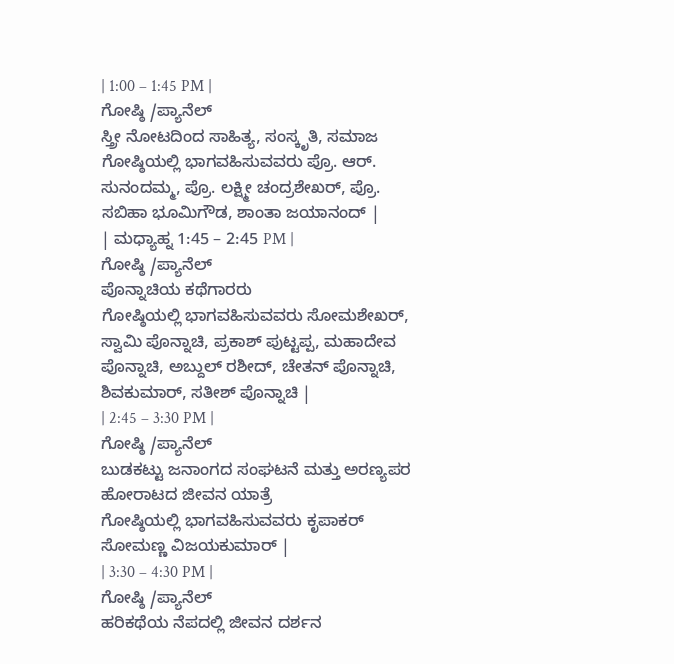| 1:00 – 1:45 PM |
ಗೋಷ್ಠಿ /ಪ್ಯಾನೆಲ್
ಸ್ತ್ರೀ ನೋಟದಿಂದ ಸಾಹಿತ್ಯ, ಸಂಸ್ಕೃತಿ, ಸಮಾಜ
ಗೋಷ್ಠಿಯಲ್ಲಿ ಭಾಗವಹಿಸುವವರು ಪ್ರೊ. ಆರ್. ಸುನಂದಮ್ಮ, ಪ್ರೊ. ಲಕ್ಷ್ಮೀ ಚಂದ್ರಶೇಖರ್, ಪ್ರೊ. ಸಬಿಹಾ ಭೂಮಿಗೌಡ, ಶಾಂತಾ ಜಯಾನಂದ್ |
| ಮಧ್ಯಾಹ್ನ 1:45 – 2:45 PM |
ಗೋಷ್ಠಿ /ಪ್ಯಾನೆಲ್
ಪೊನ್ನಾಚಿಯ ಕಥೆಗಾರರು
ಗೋಷ್ಠಿಯಲ್ಲಿ ಭಾಗವಹಿಸುವವರು ಸೋಮಶೇಖರ್, ಸ್ವಾಮಿ ಪೊನ್ನಾಚಿ, ಪ್ರಕಾಶ್ ಪುಟ್ಟಪ್ಪ, ಮಹಾದೇವ ಪೊನ್ನಾಚಿ, ಅಬ್ದುಲ್ ರಶೀದ್, ಚೇತನ್ ಪೊನ್ನಾಚಿ, ಶಿವಕುಮಾರ್, ಸತೀಶ್ ಪೊನ್ನಾಚಿ |
| 2:45 – 3:30 PM |
ಗೋಷ್ಠಿ /ಪ್ಯಾನೆಲ್
ಬುಡಕಟ್ಟು ಜನಾಂಗದ ಸಂಘಟನೆ ಮತ್ತು ಅರಣ್ಯಪರ ಹೋರಾಟದ ಜೀವನ ಯಾತ್ರೆ
ಗೋಷ್ಠಿಯಲ್ಲಿ ಭಾಗವಹಿಸುವವರು ಕೃಪಾಕರ್ ಸೋಮಣ್ಣ ವಿಜಯಕುಮಾರ್ |
| 3:30 – 4:30 PM |
ಗೋಷ್ಠಿ /ಪ್ಯಾನೆಲ್
ಹರಿಕಥೆಯ ನೆಪದಲ್ಲಿ ಜೀವನ ದರ್ಶನ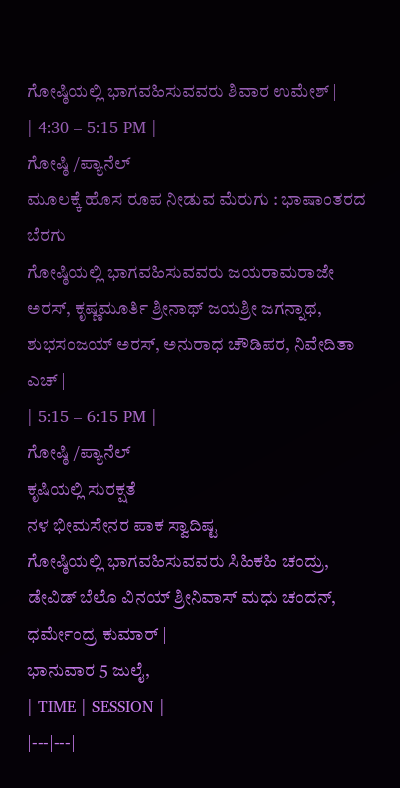ಗೋಷ್ಠಿಯಲ್ಲಿ ಭಾಗವಹಿಸುವವರು ಶಿವಾರ ಉಮೇಶ್ |
| 4:30 – 5:15 PM |
ಗೋಷ್ಠಿ /ಪ್ಯಾನೆಲ್
ಮೂಲಕ್ಕೆ ಹೊಸ ರೂಪ ನೀಡುವ ಮೆರುಗು : ಭಾಷಾಂತರದ ಬೆರಗು
ಗೋಷ್ಠಿಯಲ್ಲಿ ಭಾಗವಹಿಸುವವರು ಜಯರಾಮರಾಜೇ ಅರಸ್, ಕೃಷ್ಣಮೂರ್ತಿ ಶ್ರೀನಾಥ್ ಜಯಶ್ರೀ ಜಗನ್ನಾಥ, ಶುಭಸಂಜಯ್ ಅರಸ್, ಅನುರಾಧ ಚೌಡಿಪರ, ನಿವೇದಿತಾ ಎಚ್ |
| 5:15 – 6:15 PM |
ಗೋಷ್ಠಿ /ಪ್ಯಾನೆಲ್
ಕೃಷಿಯಲ್ಲಿ ಸುರಕ್ಷತೆ
ನಳ ಭೀಮಸೇನರ ಪಾಕ ಸ್ವಾದಿಷ್ಟ
ಗೋಷ್ಠಿಯಲ್ಲಿ ಭಾಗವಹಿಸುವವರು ಸಿಹಿಕಹಿ ಚಂದ್ರು, ಡೇವಿಡ್ ಬೆಲೊ ವಿನಯ್ ಶ್ರೀನಿವಾಸ್ ಮಧು ಚಂದನ್, ಧರ್ಮೇಂದ್ರ ಕುಮಾರ್ |
ಭಾನುವಾರ 5 ಜುಲೈ,
| TIME | SESSION |
|---|---|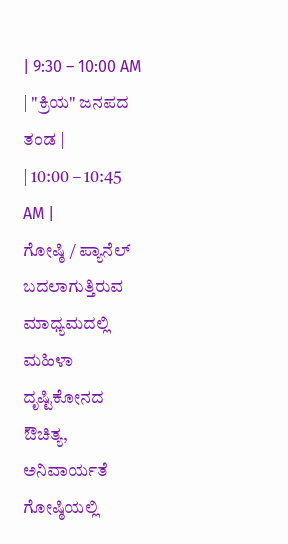| 9:30 – 10:00 AM | "ಕ್ರಿಯ" ಜನಪದ ತಂಡ |
| 10:00 – 10:45 AM |
ಗೋಷ್ಠಿ / ಪ್ಯಾನೆಲ್ ಬದಲಾಗುತ್ತಿರುವ ಮಾಧ್ಯಮದಲ್ಲಿ ಮಹಿಳಾ ದೃಷ್ಟಿಕೋನದ ಔಚಿತ್ಯ, ಅನಿವಾರ್ಯತೆ ಗೋಷ್ಠಿಯಲ್ಲಿ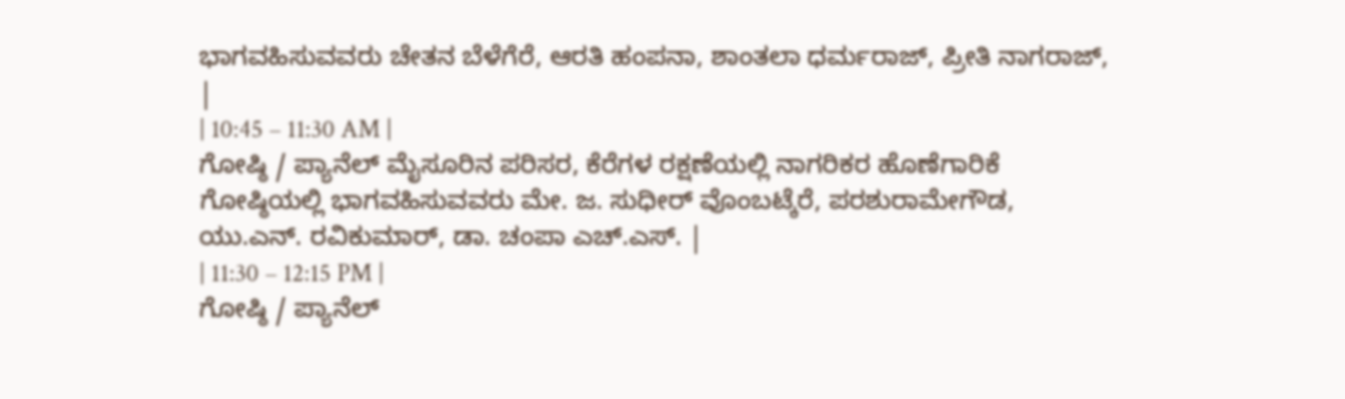ಭಾಗವಹಿಸುವವರು ಚೇತನ ಬೆಳೆಗೆರೆ, ಆರತಿ ಹಂಪನಾ, ಶಾಂತಲಾ ಧರ್ಮರಾಜ್, ಪ್ರೀತಿ ನಾಗರಾಜ್, |
| 10:45 – 11:30 AM |
ಗೋಷ್ಠಿ / ಪ್ಯಾನೆಲ್ ಮೈಸೂರಿನ ಪರಿಸರ, ಕೆರೆಗಳ ರಕ್ಷಣೆಯಲ್ಲಿ ನಾಗರಿಕರ ಹೊಣೆಗಾರಿಕೆ ಗೋಷ್ಠಿಯಲ್ಲಿ ಭಾಗವಹಿಸುವವರು ಮೇ. ಜ. ಸುಧೀರ್ ವೊಂಬಟ್ಕೆರೆ, ಪರಶುರಾಮೇಗೌಡ, ಯು.ಎನ್. ರವಿಕುಮಾರ್, ಡಾ. ಚಂಪಾ ಎಚ್.ಎಸ್. |
| 11:30 – 12:15 PM |
ಗೋಷ್ಠಿ / ಪ್ಯಾನೆಲ್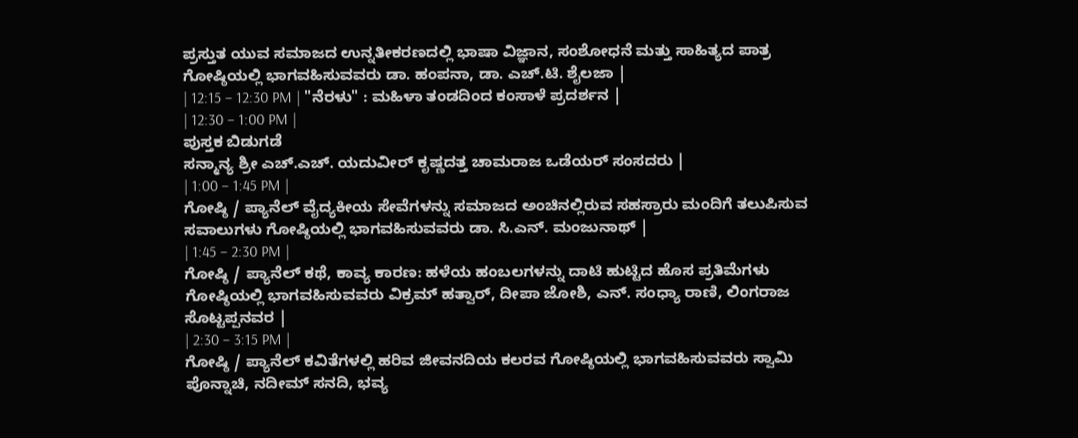ಪ್ರಸ್ತುತ ಯುವ ಸಮಾಜದ ಉನ್ನತೀಕರಣದಲ್ಲಿ ಭಾಷಾ ವಿಜ್ಞಾನ, ಸಂಶೋಧನೆ ಮತ್ತು ಸಾಹಿತ್ಯದ ಪಾತ್ರ ಗೋಷ್ಠಿಯಲ್ಲಿ ಭಾಗವಹಿಸುವವರು ಡಾ. ಹಂಪನಾ, ಡಾ. ಎಚ್.ಟಿ. ಶೈಲಜಾ |
| 12:15 – 12:30 PM | "ನೆರಳು" : ಮಹಿಳಾ ತಂಡದಿಂದ ಕಂಸಾಳೆ ಪ್ರದರ್ಶನ |
| 12:30 – 1:00 PM |
ಪುಸ್ತಕ ಬಿಡುಗಡೆ
ಸನ್ಮಾನ್ಯ ಶ್ರೀ ಎಚ್.ಎಚ್. ಯದುವೀರ್ ಕೃಷ್ಣದತ್ತ ಚಾಮರಾಜ ಒಡೆಯರ್ ಸಂಸದರು |
| 1:00 – 1:45 PM |
ಗೋಷ್ಠಿ / ಪ್ಯಾನೆಲ್ ವೈದ್ಯಕೀಯ ಸೇವೆಗಳನ್ನು ಸಮಾಜದ ಅಂಚಿನಲ್ಲಿರುವ ಸಹಸ್ರಾರು ಮಂದಿಗೆ ತಲುಪಿಸುವ ಸವಾಲುಗಳು ಗೋಷ್ಠಿಯಲ್ಲಿ ಭಾಗವಹಿಸುವವರು ಡಾ. ಸಿ.ಎನ್. ಮಂಜುನಾಥ್ |
| 1:45 – 2:30 PM |
ಗೋಷ್ಠಿ / ಪ್ಯಾನೆಲ್ ಕಥೆ, ಕಾವ್ಯ ಕಾರಣ: ಹಳೆಯ ಹಂಬಲಗಳನ್ನು ದಾಟಿ ಹುಟ್ಟಿದ ಹೊಸ ಪ್ರತಿಮೆಗಳು ಗೋಷ್ಠಿಯಲ್ಲಿ ಭಾಗವಹಿಸುವವರು ವಿಕ್ರಮ್ ಹತ್ವಾರ್, ದೀಪಾ ಜೋಶಿ, ಎನ್. ಸಂಧ್ಯಾ ರಾಣಿ, ಲಿಂಗರಾಜ ಸೊಟ್ಟಪ್ಪನವರ |
| 2:30 – 3:15 PM |
ಗೋಷ್ಠಿ / ಪ್ಯಾನೆಲ್ ಕವಿತೆಗಳಲ್ಲಿ ಹರಿವ ಜೀವನದಿಯ ಕಲರವ ಗೋಷ್ಠಿಯಲ್ಲಿ ಭಾಗವಹಿಸುವವರು ಸ್ವಾಮಿ ಪೊನ್ನಾಚಿ, ನದೀಮ್ ಸನದಿ, ಭವ್ಯ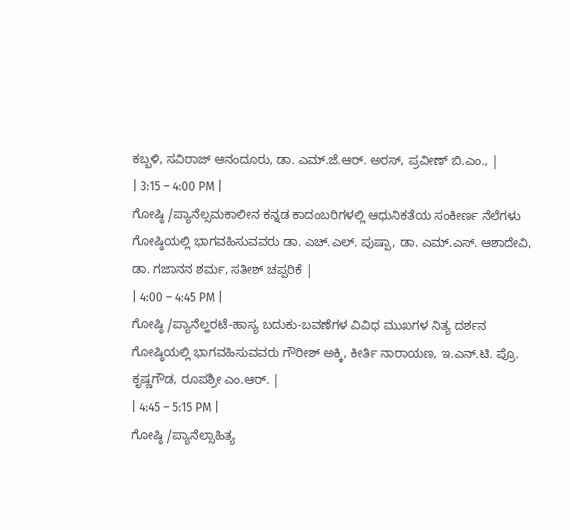ಕಬ್ಬಳಿ, ಸವಿರಾಜ್ ಆನಂದೂರು, ಡಾ. ಎಮ್.ಜೆ.ಆರ್. ಅರಸ್, ಪ್ರವೀಣ್ ಬಿ.ಎಂ., |
| 3:15 – 4:00 PM |
ಗೋಷ್ಠಿ /ಪ್ಯಾನೆಲ್ಸಮಕಾಲೀನ ಕನ್ನಡ ಕಾದಂಬರಿಗಳಲ್ಲಿ ಆಧುನಿಕತೆಯ ಸಂಕೀರ್ಣ ನೆಲೆಗಳು
ಗೋಷ್ಠಿಯಲ್ಲಿ ಭಾಗವಹಿಸುವವರು ಡಾ. ಎಚ್.ಎಲ್. ಪುಷ್ಪಾ, ಡಾ. ಎಮ್.ಎಸ್. ಆಶಾದೇವಿ, ಡಾ. ಗಜಾನನ ಶರ್ಮ, ಸತೀಶ್ ಚಪ್ಪರಿಕೆ |
| 4:00 – 4:45 PM |
ಗೋಷ್ಠಿ /ಪ್ಯಾನೆಲ್ಹರಟೆ-ಹಾಸ್ಯ ಬದುಕು-ಬವಣೆಗಳ ವಿವಿಧ ಮುಖಗಳ ನಿತ್ಯ ದರ್ಶನ
ಗೋಷ್ಠಿಯಲ್ಲಿ ಭಾಗವಹಿಸುವವರು ಗೌರೀಶ್ ಅಕ್ಕಿ, ಕೀರ್ತಿ ನಾರಾಯಣ, ಇ.ಎನ್.ಟಿ. ಪ್ರೊ. ಕೃಷ್ಣಗೌಡ, ರೂಪಶ್ರೀ ಎಂ.ಆರ್. |
| 4:45 – 5:15 PM |
ಗೋಷ್ಠಿ /ಪ್ಯಾನೆಲ್ಸಾಹಿತ್ಯ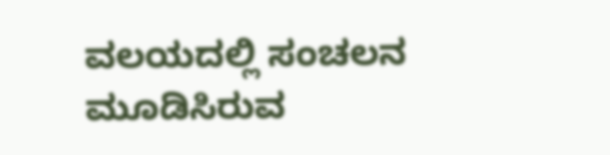ವಲಯದಲ್ಲಿ ಸಂಚಲನ ಮೂಡಿಸಿರುವ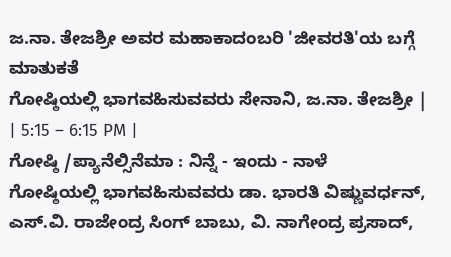ಜ.ನಾ. ತೇಜಶ್ರೀ ಅವರ ಮಹಾಕಾದಂಬರಿ 'ಜೀವರತಿ'ಯ ಬಗ್ಗೆ ಮಾತುಕತೆ
ಗೋಷ್ಠಿಯಲ್ಲಿ ಭಾಗವಹಿಸುವವರು ಸೇನಾನಿ, ಜ.ನಾ. ತೇಜಶ್ರೀ |
| 5:15 – 6:15 PM |
ಗೋಷ್ಠಿ /ಪ್ಯಾನೆಲ್ಸಿನೆಮಾ : ನಿನ್ನೆ - ಇಂದು - ನಾಳೆ
ಗೋಷ್ಠಿಯಲ್ಲಿ ಭಾಗವಹಿಸುವವರು ಡಾ. ಭಾರತಿ ವಿಷ್ಣುವರ್ಧನ್, ಎಸ್.ವಿ. ರಾಜೇಂದ್ರ ಸಿಂಗ್ ಬಾಬು, ವಿ. ನಾಗೇಂದ್ರ ಪ್ರಸಾದ್,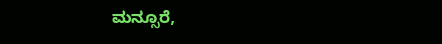ಮನ್ಸೂರೆ,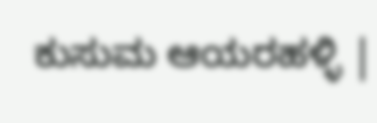ಕುಸುಮ ಆಯರಹಳ್ಳಿ |